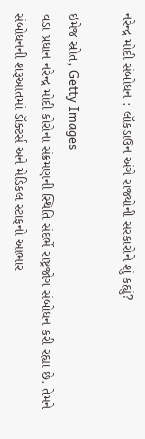નરેન્દ્ર મોદી સંબોધન : લૉકડાઉન અંગે રાજ્યોની સરકારોને શું કહ્યું?

ઇમેજ સ્રોત, Getty Images
વડા પ્રધાન નરેન્દ્ર મોદી કોરોના સંક્રમણની સ્થિતિ સંદર્ભે રાષ્ટ્રજોગ સંબોધન કરી રહ્યા છે. તેમને સંબોધનની શરૂઆતમાં ડૉક્ટર્સ અને મેડિકલ સ્ટાફનો આભાર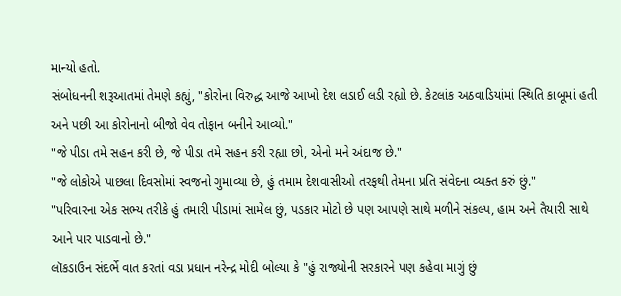માન્યો હતો.
સંબોધનની શરૂઆતમાં તેમણે કહ્યું, "કોરોના વિરુદ્ધ આજે આખો દેશ લડાઈ લડી રહ્યો છે. કેટલાંક અઠવાડિયાંમાં સ્થિતિ કાબૂમાં હતી અને પછી આ કોરોનાનો બીજો વેવ તોફાન બનીને આવ્યો."
"જે પીડા તમે સહન કરી છે, જે પીડા તમે સહન કરી રહ્યા છો, એનો મને અંદાજ છે."
"જે લોકોએ પાછલા દિવસોમાં સ્વજનો ગુમાવ્યા છે, હું તમામ દેશવાસીઓ તરફથી તેમના પ્રતિ સંવેદના વ્યક્ત કરું છું."
"પરિવારના એક સભ્ય તરીકે હું તમારી પીડામાં સામેલ છું, પડકાર મોટો છે પણ આપણે સાથે મળીને સંકલ્પ, હામ અને તૈયારી સાથે આને પાર પાડવાનો છે."
લૉકડાઉન સંદર્ભે વાત કરતાં વડા પ્રધાન નરેન્દ્ર મોદી બોલ્યા કે "હું રાજ્યોની સરકારને પણ કહેવા માગું છું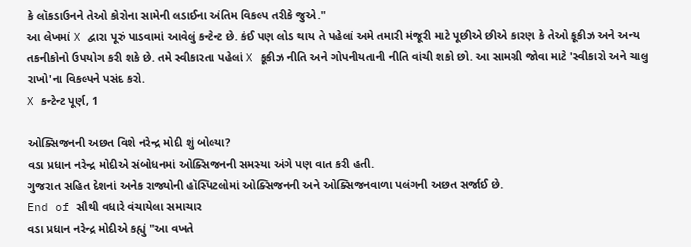કે લૉકડાઉનને તેઓ કોરોના સામેની લડાઈના અંતિમ વિકલ્પ તરીકે જુએ."
આ લેખમાં X દ્વારા પૂરું પાડવામાં આવેલું કન્ટેન્ટ છે. કંઈ પણ લોડ થાય તે પહેલાં અમે તમારી મંજૂરી માટે પૂછીએ છીએ કારણ કે તેઓ કૂકીઝ અને અન્ય તકનીકોનો ઉપયોગ કરી શકે છે. તમે સ્વીકારતા પહેલાં X કૂકીઝ નીતિ અને ગોપનીયતાની નીતિ વાંચી શકો છો. આ સામગ્રી જોવા માટે 'સ્વીકારો અને ચાલુ રાખો'ના વિકલ્પને પસંદ કરો.
X કન્ટેન્ટ પૂર્ણ, 1

ઓક્સિજનની અછત વિશે નરેન્દ્ર મોદી શું બોલ્યા?
વડા પ્રધાન નરેન્દ્ર મોદીએ સંબોધનમાં ઓક્સિજનની સમસ્યા અંગે પણ વાત કરી હતી.
ગુજરાત સહિત દેશનાં અનેક રાજ્યોની હૉસ્પિટલોમાં ઓક્સિજનની અને ઓક્સિજનવાળા પલંગની અછત સર્જાઈ છે.
End of સૌથી વધારે વંચાયેલા સમાચાર
વડા પ્રધાન નરેન્દ્ર મોદીએ કહ્યું "આ વખતે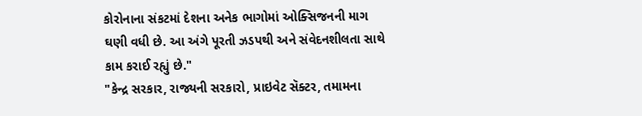કોરોનાના સંકટમાં દેશના અનેક ભાગોમાં ઓક્સિજનની માગ ઘણી વધી છે. આ અંગે પૂરતી ઝડપથી અને સંવેદનશીલતા સાથે કામ કરાઈ રહ્યું છે."
"કેન્દ્ર સરકાર, રાજ્યની સરકારો, પ્રાઇવેટ સૅક્ટર, તમામના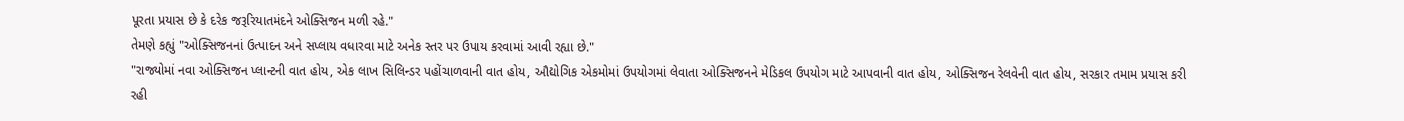પૂરતા પ્રયાસ છે કે દરેક જરૂરિયાતમંદને ઓક્સિજન મળી રહે."
તેમણે કહ્યું "ઓક્સિજનનાં ઉત્પાદન અને સપ્લાય વધારવા માટે અનેક સ્તર પર ઉપાય કરવામાં આવી રહ્યા છે."
"રાજ્યોમાં નવા ઓક્સિજન પ્લાન્ટની વાત હોય, એક લાખ સિલિન્ડર પહોંચાળવાની વાત હોય, ઔદ્યોગિક એકમોમાં ઉપયોગમાં લેવાતા ઓક્સિજનને મેડિકલ ઉપયોગ માટે આપવાની વાત હોય, ઓક્સિજન રેલવેની વાત હોય, સરકાર તમામ પ્રયાસ કરી રહી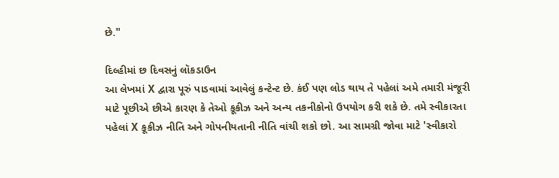છે."

દિલ્હીમાં છ દિવસનું લૉકડાઉન
આ લેખમાં X દ્વારા પૂરું પાડવામાં આવેલું કન્ટેન્ટ છે. કંઈ પણ લોડ થાય તે પહેલાં અમે તમારી મંજૂરી માટે પૂછીએ છીએ કારણ કે તેઓ કૂકીઝ અને અન્ય તકનીકોનો ઉપયોગ કરી શકે છે. તમે સ્વીકારતા પહેલાં X કૂકીઝ નીતિ અને ગોપનીયતાની નીતિ વાંચી શકો છો. આ સામગ્રી જોવા માટે 'સ્વીકારો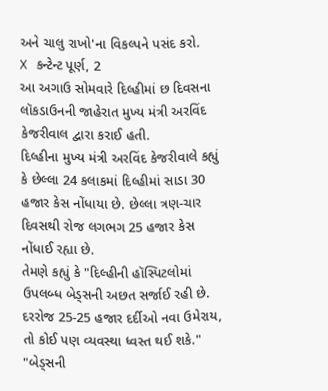અને ચાલુ રાખો'ના વિકલ્પને પસંદ કરો.
X કન્ટેન્ટ પૂર્ણ, 2
આ અગાઉ સોમવારે દિલ્હીમાં છ દિવસના લૉકડાઉનની જાહેરાત મુખ્ય મંત્રી અરવિંદ કેજરીવાલ દ્વારા કરાઈ હતી.
દિલ્હીના મુખ્ય મંત્રી અરવિંદ કેજરીવાલે કહ્યું કે છેલ્લા 24 કલાકમાં દિલ્હીમાં સાડા 30 હજાર કેસ નોંધાયા છે. છેલ્લા ત્રણ-ચાર દિવસથી રોજ લગભગ 25 હજાર કેસ નોંધાઈ રહ્યા છે.
તેમણે કહ્યું કે "દિલ્હીની હૉસ્પિટલોમાં ઉપલબ્ધ બેડ્સની અછત સર્જાઈ રહી છે. દરરોજ 25-25 હજાર દર્દીઓ નવા ઉમેરાય, તો કોઈ પણ વ્યવસ્થા ધ્વસ્ત થઈ શકે."
"બેડ્સની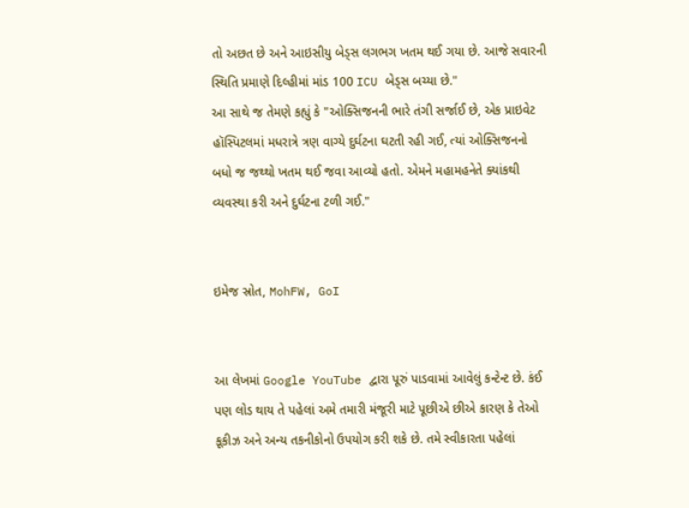તો અછત છે અને આઇસીયુ બેડ્સ લગભગ ખતમ થઈ ગયા છે. આજે સવારની સ્થિતિ પ્રમાણે દિલ્હીમાં માંડ 100 ICU બેડ્સ બચ્યા છે."
આ સાથે જ તેમણે કહ્યું કે "ઓક્સિજનની ભારે તંગી સર્જાઈ છે, એક પ્રાઇવેટ હૉસ્પિટલમાં મધરાત્રે ત્રણ વાગ્યે દુર્ઘટના ઘટતી રહી ગઈ, ત્યાં ઓક્સિજનનો બધો જ જથ્થો ખતમ થઈ જવા આવ્યો હતો. એમને મહામહનેતે ક્યાંકથી વ્યવસ્થા કરી અને દુર્ઘટના ટળી ગઈ."


ઇમેજ સ્રોત, MohFW, GoI


આ લેખમાં Google YouTube દ્વારા પૂરું પાડવામાં આવેલું કન્ટેન્ટ છે. કંઈ પણ લોડ થાય તે પહેલાં અમે તમારી મંજૂરી માટે પૂછીએ છીએ કારણ કે તેઓ કૂકીઝ અને અન્ય તકનીકોનો ઉપયોગ કરી શકે છે. તમે સ્વીકારતા પહેલાં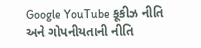Google YouTube કૂકીઝ નીતિ અને ગોપનીયતાની નીતિ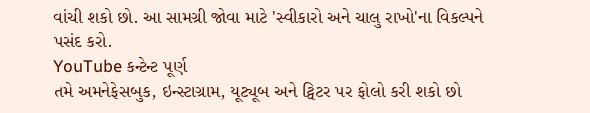વાંચી શકો છો. આ સામગ્રી જોવા માટે 'સ્વીકારો અને ચાલુ રાખો'ના વિકલ્પને પસંદ કરો.
YouTube કન્ટેન્ટ પૂર્ણ
તમે અમનેફેસબુક, ઇન્સ્ટાગ્રામ, યૂટ્યૂબ અને ટ્વિટર પર ફોલો કરી શકો છો